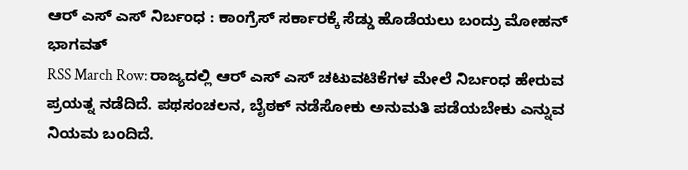ಆರ್ ಎಸ್ ಎಸ್ ನಿರ್ಬಂಧ : ಕಾಂಗ್ರೆಸ್ ಸರ್ಕಾರಕ್ಕೆ ಸೆಡ್ಡು ಹೊಡೆಯಲು ಬಂದ್ರು ಮೋಹನ್ ಭಾಗವತ್
RSS March Row: ರಾಜ್ಯದಲ್ಲಿ ಆರ್ ಎಸ್ ಎಸ್ ಚಟುವಟಿಕೆಗಳ ಮೇಲೆ ನಿರ್ಬಂಧ ಹೇರುವ ಪ್ರಯತ್ನ ನಡೆದಿದೆ. ಪಥಸಂಚಲನ, ಬೈಠಕ್ ನಡೆಸೋಕು ಅನುಮತಿ ಪಡೆಯಬೇಕು ಎನ್ನುವ ನಿಯಮ ಬಂದಿದೆ.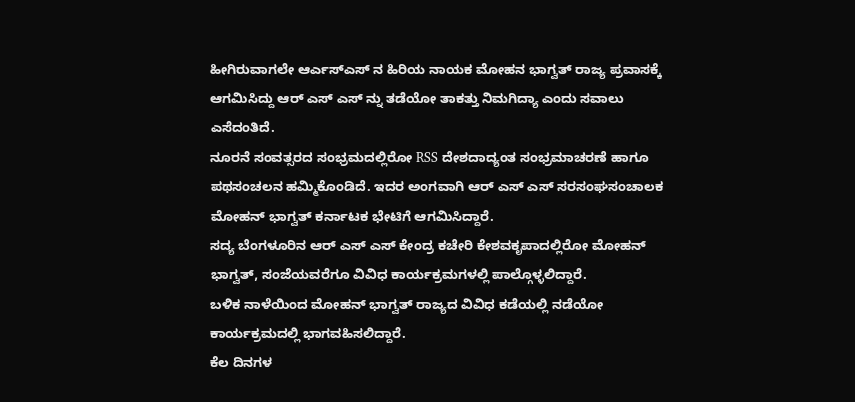ಹೀಗಿರುವಾಗಲೇ ಆರ್ಎಸ್ಎಸ್ ನ ಹಿರಿಯ ನಾಯಕ ಮೋಹನ ಭಾಗ್ವತ್ ರಾಜ್ಯ ಪ್ರವಾಸಕ್ಕೆ ಆಗಮಿಸಿದ್ದು ಆರ್ ಎಸ್ ಎಸ್ ನ್ನು ತಡೆಯೋ ತಾಕತ್ತು ನಿಮಗಿದ್ಯಾ ಎಂದು ಸವಾಲು ಎಸೆದಂತಿದೆ.
ನೂರನೆ ಸಂವತ್ಸರದ ಸಂಭ್ರಮದಲ್ಲಿರೋ RSS ದೇಶದಾದ್ಯಂತ ಸಂಭ್ರಮಾಚರಣೆ ಹಾಗೂ ಪಥಸಂಚಲನ ಹಮ್ಮಿಕೊಂಡಿದೆ. ಇದರ ಅಂಗವಾಗಿ ಆರ್ ಎಸ್ ಎಸ್ ಸರಸಂಘಸಂಚಾಲಕ ಮೋಹನ್ ಭಾಗ್ವತ್ ಕರ್ನಾಟಕ ಭೇಟಿಗೆ ಆಗಮಿಸಿದ್ದಾರೆ.
ಸದ್ಯ ಬೆಂಗಳೂರಿನ ಆರ್ ಎಸ್ ಎಸ್ ಕೇಂದ್ರ ಕಚೇರಿ ಕೇಶವಕೃಪಾದಲ್ಲಿರೋ ಮೋಹನ್ ಭಾಗ್ವತ್, ಸಂಜೆಯವರೆಗೂ ವಿವಿಧ ಕಾರ್ಯಕ್ರಮಗಳಲ್ಲಿ ಪಾಲ್ಗೊಳ್ಳಲಿದ್ದಾರೆ.
ಬಳಿಕ ನಾಳೆಯಿಂದ ಮೋಹನ್ ಭಾಗ್ವತ್ ರಾಜ್ಯದ ವಿವಿಧ ಕಡೆಯಲ್ಲಿ ನಡೆಯೋ ಕಾರ್ಯಕ್ರಮದಲ್ಲಿ ಭಾಗವಹಿಸಲಿದ್ದಾರೆ.
ಕೆಲ ದಿನಗಳ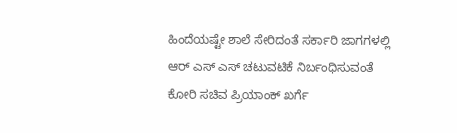ಹಿಂದೆಯಷ್ಟೇ ಶಾಲೆ ಸೇರಿದಂತೆ ಸರ್ಕಾರಿ ಜಾಗಗಳಲ್ಲಿ ಆರ್ ಎಸ್ ಎಸ್ ಚಟುವಟಿಕೆ ನಿರ್ಬಂಧಿಸುವಂತೆ ಕೋರಿ ಸಚಿವ ಪ್ರಿಯಾಂಕ್ ಖರ್ಗೆ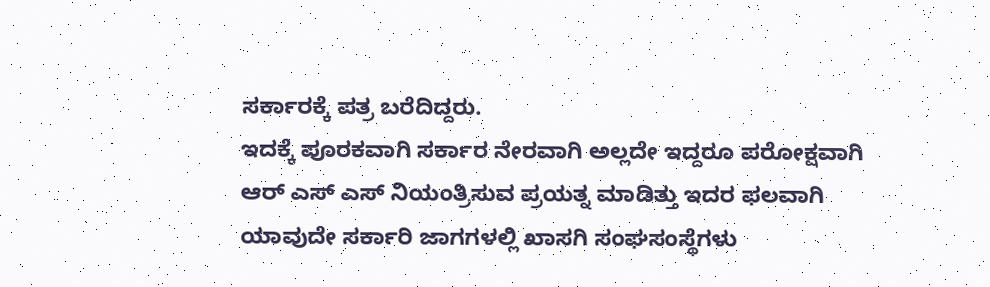ಸರ್ಕಾರಕ್ಕೆ ಪತ್ರ ಬರೆದಿದ್ದರು.
ಇದಕ್ಕೆ ಪೂರಕವಾಗಿ ಸರ್ಕಾರ ನೇರವಾಗಿ ಅಲ್ಲದೇ ಇದ್ದರೂ ಪರೋಕ್ಷವಾಗಿ ಆರ್ ಎಸ್ ಎಸ್ ನಿಯಂತ್ರಿಸುವ ಪ್ರಯತ್ನ ಮಾಡಿತ್ತು ಇದರ ಫಲವಾಗಿ ಯಾವುದೇ ಸರ್ಕಾರಿ ಜಾಗಗಳಲ್ಲಿ ಖಾಸಗಿ ಸಂಘಸಂಸ್ಥೆಗಳು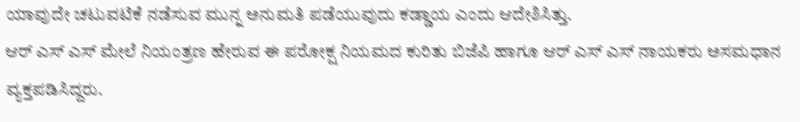ಯಾವುದೇ ಚಟುವಟಿಕೆ ನಡೆಸುವ ಮುನ್ನ ಅನುಮತಿ ಪಡೆಯುವುದು ಕಡ್ಡಾಯ ಎಂದು ಆದೇಶಿಸಿತ್ತು.
ಆರ್ ಎಸ್ ಎಸ್ ಮೇಲೆ ನಿಯಂತ್ರಣ ಹೇರುವ ಈ ಪರೋಕ್ಷ ನಿಯಮದ ಕುರಿತು ಬಿಜೆಪಿ ಹಾಗೂ ಆರ್ ಎಸ್ ಎಸ್ ನಾಯಕರು ಅಸಮಧಾನ ವ್ಯಕ್ತಪಡಿಸಿದ್ದರು.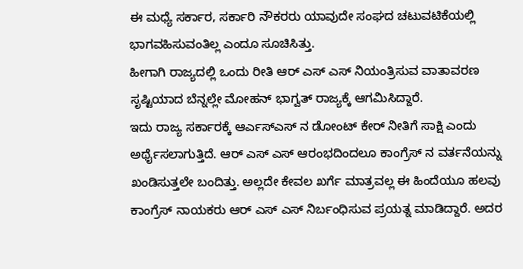ಈ ಮಧ್ಯೆ ಸರ್ಕಾರ, ಸರ್ಕಾರಿ ನೌಕರರು ಯಾವುದೇ ಸಂಘದ ಚಟುವಟಿಕೆಯಲ್ಲಿ ಭಾಗವಹಿಸುವಂತಿಲ್ಲ ಎಂದೂ ಸೂಚಿಸಿತ್ತು.
ಹೀಗಾಗಿ ರಾಜ್ಯದಲ್ಲಿ ಒಂದು ರೀತಿ ಆರ್ ಎಸ್ ಎಸ್ ನಿಯಂತ್ರಿಸುವ ವಾತಾವರಣ ಸೃಷ್ಟಿಯಾದ ಬೆನ್ನಲ್ಲೇ ಮೋಹನ್ ಭಾಗ್ವತ್ ರಾಜ್ಯಕ್ಕೆ ಆಗಮಿಸಿದ್ದಾರೆ.
ಇದು ರಾಜ್ಯ ಸರ್ಕಾರಕ್ಕೆ ಆರ್ಎಸ್ಎಸ್ ನ ಡೋಂಟ್ ಕೇರ್ ನೀತಿಗೆ ಸಾಕ್ಷಿ ಎಂದು ಅರ್ಥೈಸಲಾಗುತ್ತಿದೆ. ಆರ್ ಎಸ್ ಎಸ್ ಆರಂಭದಿಂದಲೂ ಕಾಂಗ್ರೆಸ್ ನ ವರ್ತನೆಯನ್ನು ಖಂಡಿಸುತ್ತಲೇ ಬಂದಿತ್ತು. ಅಲ್ಲದೇ ಕೇವಲ ಖರ್ಗೆ ಮಾತ್ರವಲ್ಲ ಈ ಹಿಂದೆಯೂ ಹಲವು ಕಾಂಗ್ರೆಸ್ ನಾಯಕರು ಆರ್ ಎಸ್ ಎಸ್ ನಿರ್ಬಂಧಿಸುವ ಪ್ರಯತ್ನ ಮಾಡಿದ್ದಾರೆ. ಅದರ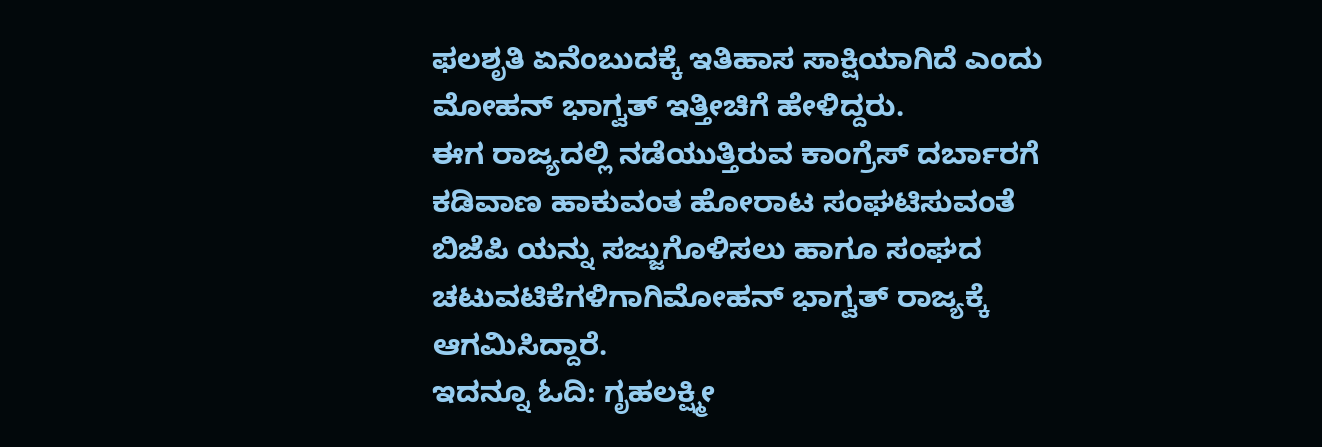ಫಲಶೃತಿ ಏನೆಂಬುದಕ್ಕೆ ಇತಿಹಾಸ ಸಾಕ್ಷಿಯಾಗಿದೆ ಎಂದು ಮೋಹನ್ ಭಾಗ್ವತ್ ಇತ್ತೀಚಿಗೆ ಹೇಳಿದ್ದರು.
ಈಗ ರಾಜ್ಯದಲ್ಲಿ ನಡೆಯುತ್ತಿರುವ ಕಾಂಗ್ರೆಸ್ ದರ್ಬಾರಗೆ ಕಡಿವಾಣ ಹಾಕುವಂತ ಹೋರಾಟ ಸಂಘಟಿಸುವಂತೆ ಬಿಜೆಪಿ ಯನ್ನು ಸಜ್ಜುಗೊಳಿಸಲು ಹಾಗೂ ಸಂಘದ ಚಟುವಟಿಕೆಗಳಿಗಾಗಿಮೋಹನ್ ಭಾಗ್ವತ್ ರಾಜ್ಯಕ್ಕೆ ಆಗಮಿಸಿದ್ದಾರೆ.
ಇದನ್ನೂ ಓದಿ: ಗೃಹಲಕ್ಷ್ಮೀ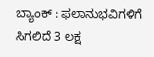ಬ್ಯಾಂಕ್ : ಫಲಾನುಭವಿಗಳಿಗೆ ಸಿಗಲಿದೆ 3 ಲಕ್ಷ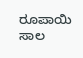ರೂಪಾಯಿ ಸಾಲ